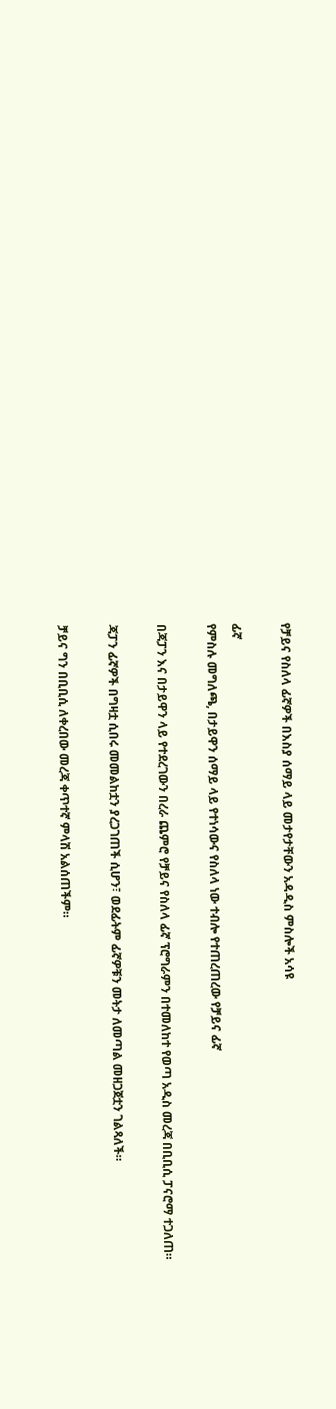የቻይና የስለላ ፊኛዎች በእስያ ሰማይ ላይ መታየታቸውን አዳዲስ ምስሎች አሳዩ

ፊኛ
የምስሉ መግለጫ, በታይዋን ሰማይ ላይ የተነሳውና የስለላ ነው ተብሎ የተጠረጠረው የቻይና ፊኛ

በጃፓን እና በታይዋን ላይ የተደረገውን በረራ ጨምሮ የቻይና የስለላ ፊኛ ፕሮግራምን በተመለከተ የወጣ አዲስ መረጃ በቢቢሲ ፓናሮማ ተጋለጠ።

ጃፓን ፊኛዎች በግዛቷ ሲበሩ መመልከቷን ያረጋገጠች ሲሆን፣ ወደፊትም ፊኛዎቹን መትታ ለመጣል መዘጋጀቷን ገልጻለች።

ቻይና ግን በቢቢሲ ለቀረበው መረጃ ቀጥተኛ ምላሽ አልሰጠችም።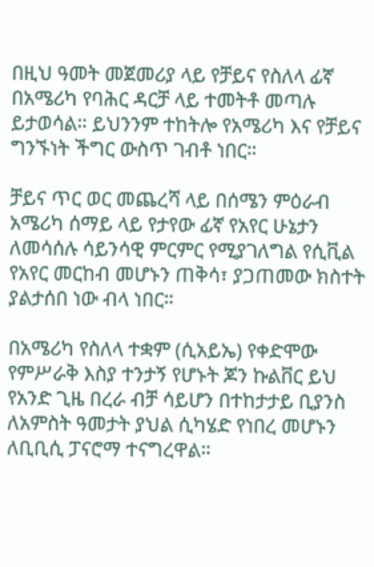በዚህ ዓመት መጀመሪያ ላይ የቻይና የስለላ ፊኛ በአሜሪካ የባሕር ዳርቻ ላይ ተመትቶ መጣሉ ይታወሳል። ይህንንም ተከትሎ የአሜሪካ እና የቻይና ግንኙነት ችግር ውስጥ ገብቶ ነበር።

ቻይና ጥር ወር መጨረሻ ላይ በሰሜን ምዕራብ አሜሪካ ሰማይ ላይ የታየው ፊኛ የአየር ሁኔታን ለመሳሰሉ ሳይንሳዊ ምርምር የሚያገለግል የሲቪል የአየር መርከብ መሆኑን ጠቅሳ፣ ያጋጠመው ክስተት ያልታሰበ ነው ብላ ነበር።

በአሜሪካ የስለላ ተቋም (ሲአይኤ) የቀድሞው የምሥራቅ እስያ ተንታኝ የሆኑት ጆን ኩልቨር ይህ የአንድ ጊዜ በረራ ብቻ ሳይሆን በተከታታይ ቢያንስ ለአምስት ዓመታት ያህል ሲካሄድ የነበረ መሆኑን ለቢቢሲ ፓናሮማ ተናግረዋል።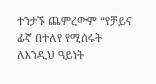ተንታኙ ጨምረውም “የቻይና ፊኛ በተለየ የሚሰሩት ለእንዲህ ዓይነት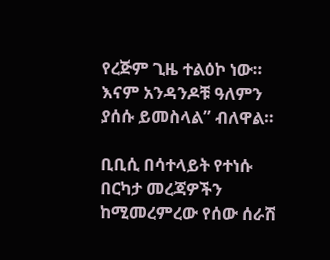የረጅም ጊዜ ተልዕኮ ነው። እናም አንዳንዶቹ ዓለምን ያሰሱ ይመስላል” ብለዋል።

ቢቢሲ በሳተላይት የተነሱ በርካታ መረጃዎችን ከሚመረምረው የሰው ሰራሽ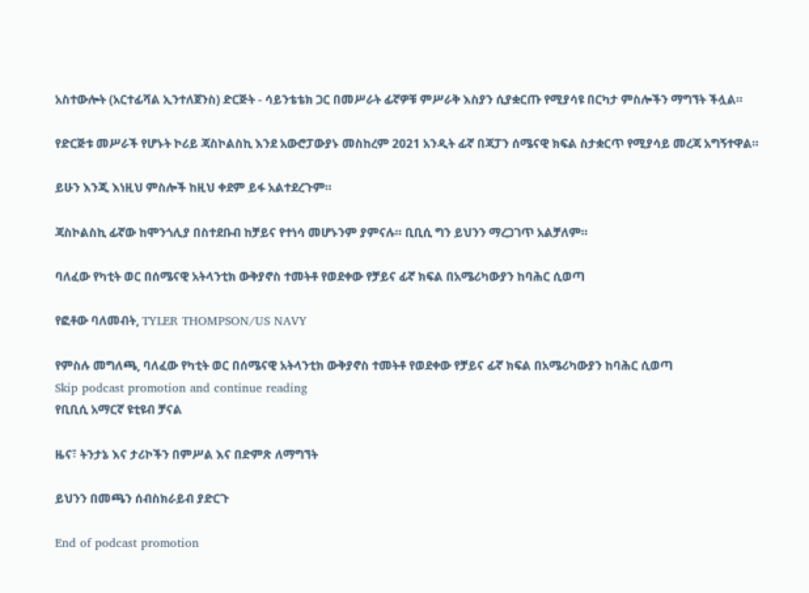አስተውሎት (አርተፊሻል ኢንተለጀንስ) ድርጅት - ሳይንቴቴክ ጋር በመሥራት ፊኛዎቹ ምሥራቅ እስያን ሲያቋርጡ የሚያሳዩ በርካታ ምስሎችን ማግኘት ችሏል።

የድርጅቱ መሥራች የሆኑት ኮሪይ ጃስኮልስኪ እንደ አውሮፓውያኑ መስከረም 2021 አንዲት ፊኛ በጃፓን ሰሜናዊ ክፍል ስታቋርጥ የሚያሳይ መረጃ አግኝተዋል።

ይሁን እንጂ እነዚህ ምስሎች ከዚህ ቀደም ይፋ አልተደረጉም።

ጃስኮልስኪ ፊኛው ከሞንጎሊያ በስተደቡብ ከቻይና የተነሳ መሆኑንም ያምናሉ። ቢቢሲ ግን ይህንን ማረጋገጥ አልቻለም።

ባለፈው የካቲት ወር በሰሜናዊ አትላንቲክ ውቅያኖስ ተመትቶ የወደቀው የቻይና ፊኛ ክፍል በአሜሪካውያን ከባሕር ሲወጣ

የፎቶው ባለመብት, TYLER THOMPSON/US NAVY

የምስሉ መግለጫ, ባለፈው የካቲት ወር በሰሜናዊ አትላንቲክ ውቅያኖስ ተመትቶ የወደቀው የቻይና ፊኛ ክፍል በአሜሪካውያን ከባሕር ሲወጣ
Skip podcast promotion and continue reading
የቢቢሲ አማርኛ ዩቲዩብ ቻናል

ዜና፣ ትንታኔ እና ታሪኮችን በምሥል እና በድምጽ ለማግኘት

ይህንን በመጫን ሰብስክራይብ ያድርጉ

End of podcast promotion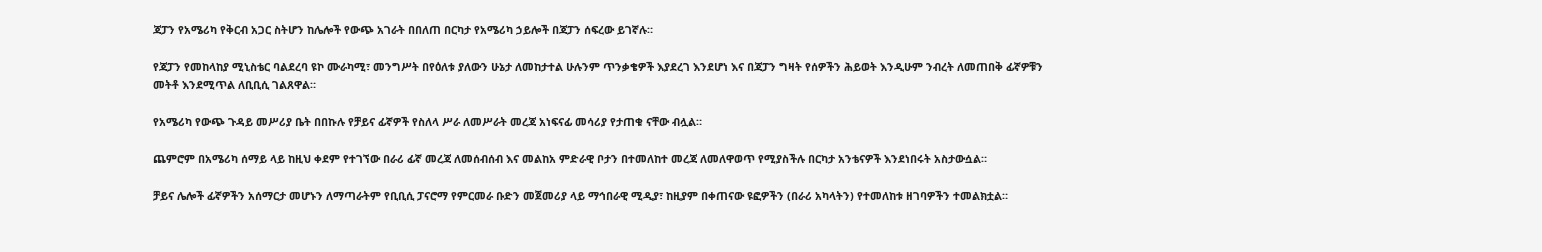ጃፓን የአሜሪካ የቅርብ አጋር ስትሆን ከሌሎች የውጭ አገራት በበለጠ በርካታ የአሜሪካ ኃይሎች በጃፓን ሰፍረው ይገኛሉ።

የጃፓን የመከላከያ ሚኒስቴር ባልደረባ ዩኮ ሙራካሚ፣ መንግሥት በየዕለቱ ያለውን ሁኔታ ለመከታተል ሁሉንም ጥንቃቄዎች እያደረገ እንደሆነ እና በጃፓን ግዛት የሰዎችን ሕይወት እንዲሁም ንብረት ለመጠበቅ ፊኛዎቹን መትቶ እንደሚጥል ለቢቢሲ ገልጸዋል።

የአሜሪካ የውጭ ጉዳይ መሥሪያ ቤት በበኩሉ የቻይና ፊኛዎች የስለላ ሥራ ለመሥራት መረጃ አነፍናፊ መሳሪያ የታጠቁ ናቸው ብሏል።

ጨምሮም በአሜሪካ ሰማይ ላይ ከዚህ ቀደም የተገኘው በራሪ ፊኛ መረጃ ለመሰብሰብ እና መልከአ ምድራዊ ቦታን በተመለከተ መረጃ ለመለዋወጥ የሚያስችሉ በርካታ አንቴናዎች እንደነበሩት አስታውሷል።

ቻይና ሌሎች ፊኛዎችን አሰማርታ መሆኑን ለማጣራትም የቢቢሲ ፓናሮማ የምርመራ ቡድን መጀመሪያ ላይ ማኅበራዊ ሚዲያ፣ ከዚያም በቀጠናው ዩፎዎችን (በራሪ አካላትን) የተመለከቱ ዘገባዎችን ተመልክቷል።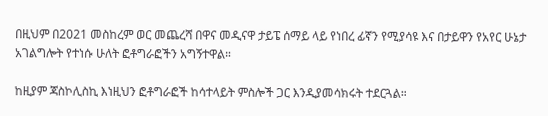በዚህም በ2021 መስከረም ወር መጨረሻ በዋና መዲናዋ ታይፔ ሰማይ ላይ የነበረ ፊኛን የሚያሳዩ እና በታይዋን የአየር ሁኔታ አገልግሎት የተነሱ ሁለት ፎቶግራፎችን አግኝተዋል።

ከዚያም ጃስኮሊስኪ እነዚህን ፎቶግራፎች ከሳተላይት ምስሎች ጋር እንዲያመሳክሩት ተደርጓል።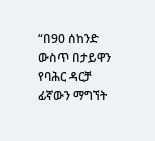“በ90 ሰከንድ ውስጥ በታይዋን የባሕር ዳርቻ ፊኛውን ማግኘት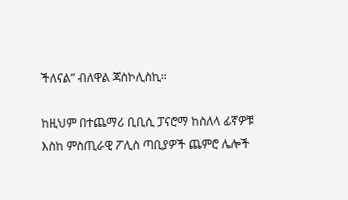ችለናል” ብለዋል ጃስኮሊስኪ።

ከዚህም በተጨማሪ ቢቢሲ ፓናሮማ ከስለላ ፊኛዎቹ እስከ ምስጢራዊ ፖሊስ ጣቢያዎች ጨምሮ ሌሎች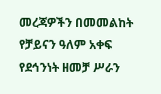መረጃዎችን በመመልከት የቻይናን ዓለም አቀፍ የደኅንነት ዘመቻ ሥራን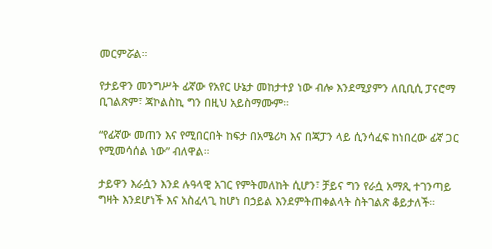መርምሯል።

የታይዋን መንግሥት ፊኛው የአየር ሁኔታ መከታተያ ነው ብሎ እንደሚያምን ለቢቢሲ ፓናሮማ ቢገልጽም፣ ጃኮልስኪ ግን በዚህ አይስማሙም።

“የፊኛው መጠን እና የሚበርበት ከፍታ በአሜሪካ እና በጃፓን ላይ ሲንሳፈፍ ከነበረው ፊኛ ጋር የሚመሳሰል ነው” ብለዋል።

ታይዋን እራሷን እንደ ሉዓላዊ አገር የምትመለከት ሲሆን፣ ቻይና ግን የራሷ አማጺ ተገንጣይ ግዛት እንደሆነች እና አስፈላጊ ከሆነ በኃይል እንደምትጠቀልላት ስትገልጽ ቆይታለች።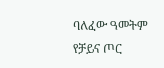ባለፈው ዓመትም የቻይና ጦር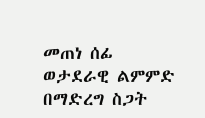መጠነ ሰፊ ወታደራዊ ልምምድ በማድረግ ስጋት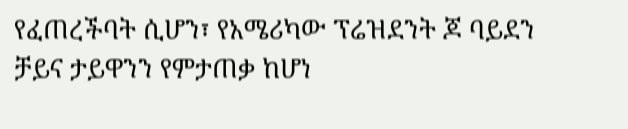የፈጠረችባት ሲሆን፣ የአሜሪካው ፕሬዝደንት ጆ ባይደን ቻይና ታይዋንን የምታጠቃ ከሆነ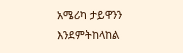አሜሪካ ታይዋንን እንደምትከላከል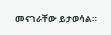መናገራቸው ይታወሳል።